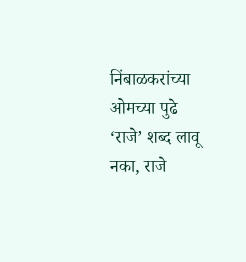निंबाळकरांच्या ओमच्या पुढे ‘राजे’ शब्द लावू नका, राजे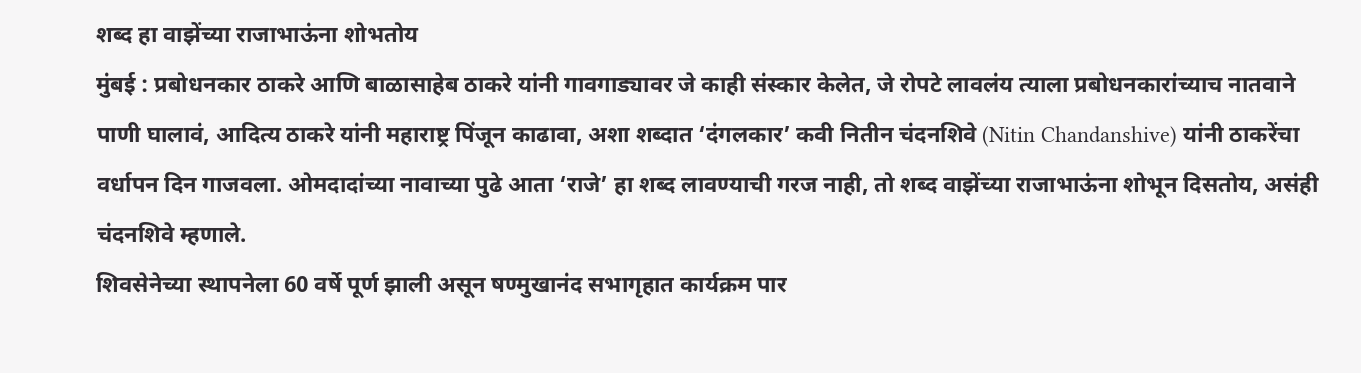शब्द हा वाझेंच्या राजाभाऊंना शोभतोय
मुंबई : प्रबोधनकार ठाकरे आणि बाळासाहेब ठाकरे यांनी गावगाड्यावर जे काही संस्कार केलेत, जे रोपटे लावलंय त्याला प्रबोधनकारांच्याच नातवाने पाणी घालावं, आदित्य ठाकरे यांनी महाराष्ट्र पिंजून काढावा, अशा शब्दात ‘दंगलकार’ कवी नितीन चंदनशिवे (Nitin Chandanshive) यांनी ठाकरेंचा वर्धापन दिन गाजवला. ओमदादांच्या नावाच्या पुढे आता ‘राजे’ हा शब्द लावण्याची गरज नाही, तो शब्द वाझेंच्या राजाभाऊंना शोभून दिसतोय, असंही चंदनशिवे म्हणाले.
शिवसेनेच्या स्थापनेला 60 वर्षे पूर्ण झाली असून षण्मुखानंद सभागृहात कार्यक्रम पार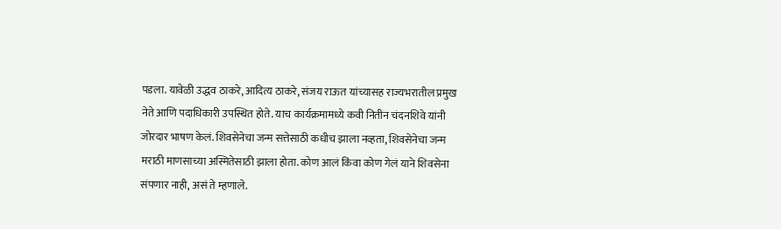पडला. यावेळी उद्धव ठाकरे, आदित्य ठाकरे, संजय राऊत यांच्यासह राज्यभरातील प्रमुख नेते आणि पदाधिकारी उपस्थित होते. याच कार्यक्रमामध्ये कवी नितीन चंदनशिवे यांनी जोरदार भाषण केलं. शिवसेनेचा जन्म सत्तेसाठी कधीच झाला नव्हता, शिवसेनेचा जन्म मराठी माणसाच्या अस्मितेसाठी झाला होता. कोण आलं किंवा कोण गेलं याने शिवसेना संपणार नाही, असं ते म्हणाले.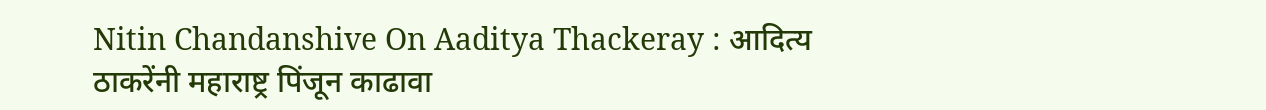Nitin Chandanshive On Aaditya Thackeray : आदित्य ठाकरेंनी महाराष्ट्र पिंजून काढावा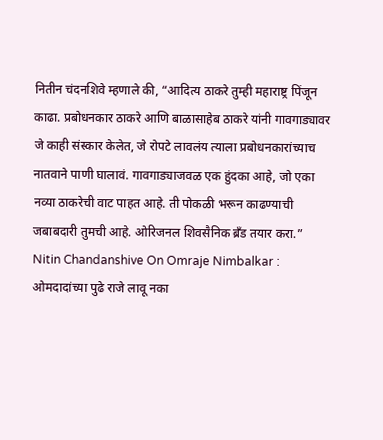नितीन चंदनशिवे म्हणाले की, “आदित्य ठाकरे तुम्ही महाराष्ट्र पिंजून काढा. प्रबोधनकार ठाकरे आणि बाळासाहेब ठाकरे यांनी गावगाड्यावर जे काही संस्कार केलेत, जे रोपटे लावलंय त्याला प्रबोधनकारांच्याच नातवाने पाणी घालावं. गावगाड्याजवळ एक हुंदका आहे, जो एका नव्या ठाकरेची वाट पाहत आहे. ती पोकळी भरून काढण्याची जबाबदारी तुमची आहे. ओरिजनल शिवसैनिक ब्रँड तयार करा.”
Nitin Chandanshive On Omraje Nimbalkar : ओमदादांच्या पुढे राजे लावू नका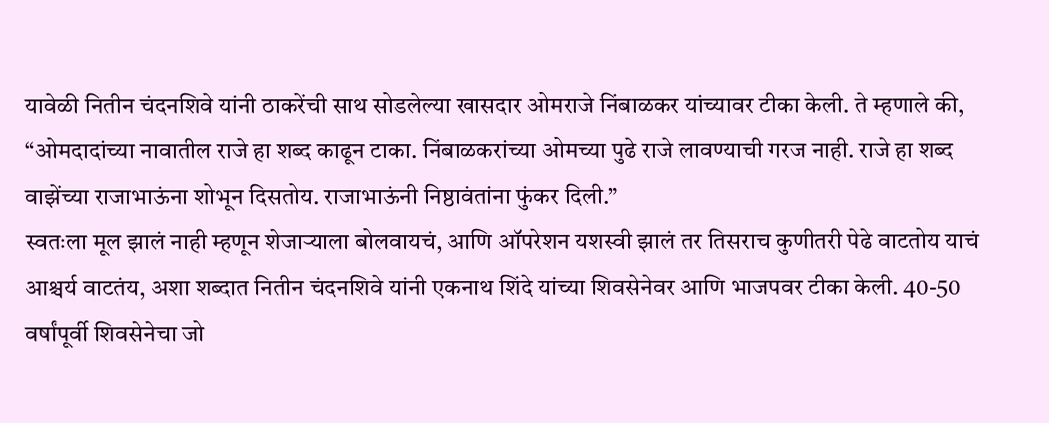यावेळी नितीन चंदनशिवे यांनी ठाकरेंची साथ सोडलेल्या खासदार ओमराजे निंबाळकर यांच्यावर टीका केली. ते म्हणाले की, “ओमदादांच्या नावातील राजे हा शब्द काढून टाका. निंबाळकरांच्या ओमच्या पुढे राजे लावण्याची गरज नाही. राजे हा शब्द वाझेंच्या राजाभाऊंना शोभून दिसतोय. राजाभाऊंनी निष्ठावंतांना फुंकर दिली.”
स्वतःला मूल झालं नाही म्हणून शेजाऱ्याला बोलवायचं, आणि ऑपरेशन यशस्वी झालं तर तिसराच कुणीतरी पेढे वाटतोय याचं आश्चर्य वाटतंय, अशा शब्दात नितीन चंदनशिवे यांनी एकनाथ शिंदे यांच्या शिवसेनेवर आणि भाजपवर टीका केली. 40-50 वर्षांपूर्वी शिवसेनेचा जो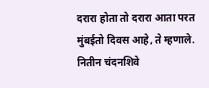दरारा होता तो दरारा आता परत मुंबईतो दिवस आहे, ते म्हणाले.
नितीन चंदनशिवे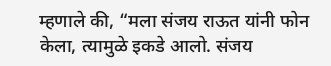म्हणाले की, “मला संजय राऊत यांनी फोन केला, त्यामुळे इकडे आलो. संजय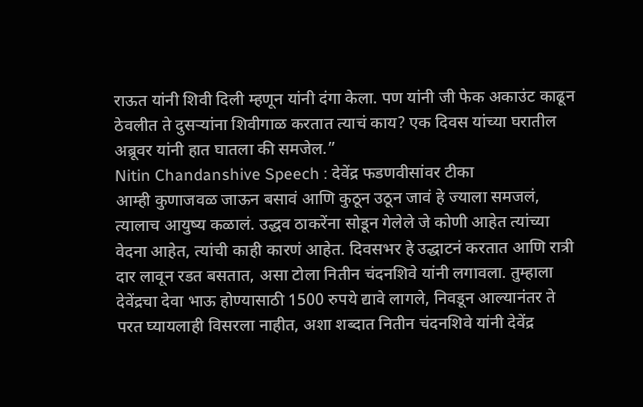राऊत यांनी शिवी दिली म्हणून यांनी दंगा केला. पण यांनी जी फेक अकाउंट काढून ठेवलीत ते दुसऱ्यांना शिवीगाळ करतात त्याचं काय? एक दिवस यांच्या घरातील अब्रूवर यांनी हात घातला की समजेल.”
Nitin Chandanshive Speech : देवेंद्र फडणवीसांवर टीका
आम्ही कुणाजवळ जाऊन बसावं आणि कुठून उठून जावं हे ज्याला समजलं, त्यालाच आयुष्य कळालं. उद्धव ठाकरेंना सोडून गेलेले जे कोणी आहेत त्यांच्या वेदना आहेत, त्यांची काही कारणं आहेत. दिवसभर हे उद्धाटनं करतात आणि रात्री दार लावून रडत बसतात, असा टोला नितीन चंदनशिवे यांनी लगावला. तुम्हाला देवेंद्रचा देवा भाऊ होण्यासाठी 1500 रुपये द्यावे लागले, निवडून आल्यानंतर ते परत घ्यायलाही विसरला नाहीत, अशा शब्दात नितीन चंदनशिवे यांनी देवेंद्र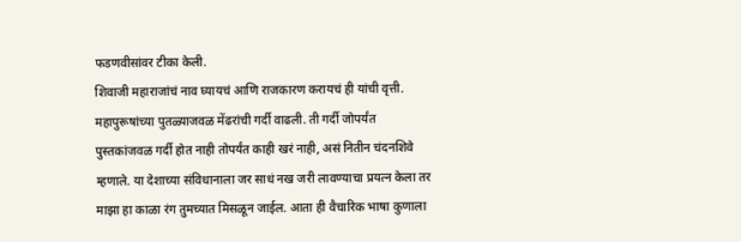फडणवीसांवर टीका केली.
शिवाजी महाराजांचं नाव घ्यायचं आणि राजकारण करायचं ही यांची वृत्ती. महापुरूषांच्या पुतळ्याजवळ मेंढरांची गर्दी वाढली. ती गर्दी जोपर्यंत पुस्तकांजवळ गर्दी होत नाही तोपर्यंत काही खरं नाही, असं नितीन चंदनशिवे म्हणाले. या देशाच्या संविधानाला जर साधं नख जरी लावण्याचा प्रयत्न केला तर माझा हा काळा रंग तुमच्यात मिसळून जाईल. आता ही वैचारिक भाषा कुणाला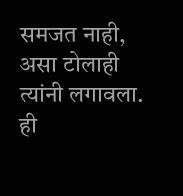समजत नाही, असा टोलाही त्यांनी लगावला.
ही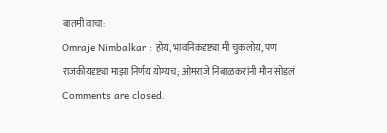बातमी वाचा:
Omraje Nimbalkar : होय, भावनिकदृष्ट्या मी चुकलोय, पण राजकीयदृष्ट्या माझा निर्णय योग्यच; ओमराजे निंबाळकरांनी मौन सोडलं
Comments are closed.